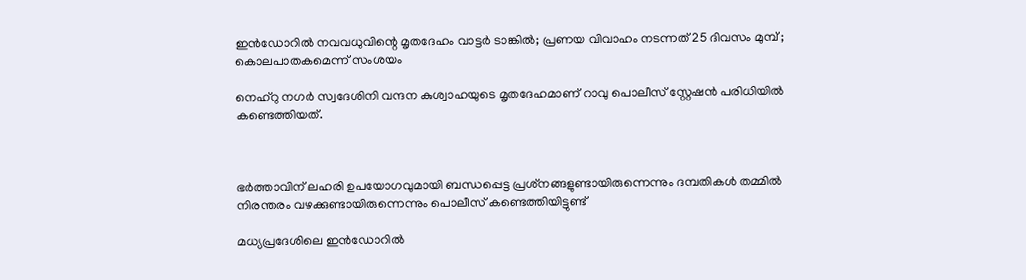ഇന്‍ഡോറില്‍ നവവധുവിന്റെ മൃതദേഹം വാട്ടര്‍ ടാങ്കില്‍; പ്രണയ വിവാഹം നടന്നത് 25 ദിവസം മുമ്പ് ; കൊലപാതകമെന്ന് സംശയം

നെഹ്റു നഗര്‍ സ്വദേശിനി വന്ദന കുശ്വാഹയുടെ മൃതദേഹമാണ് റാവു പൊലീസ് സ്റ്റേഷന്‍ പരിധിയില്‍ കണ്ടെത്തിയത്.



ഭര്‍ത്താവിന് ലഹരി ഉപയോഗവുമായി ബന്ധപ്പെട്ട പ്രശ്‌നങ്ങളുണ്ടായിരുന്നെന്നും ദമ്പതികള്‍ തമ്മില്‍ നിരന്തരം വഴക്കുണ്ടായിരുന്നെന്നും പൊലീസ് കണ്ടെത്തിയിട്ടുണ്ട്

മധ്യപ്രദേശിലെ ഇന്‍ഡോറില്‍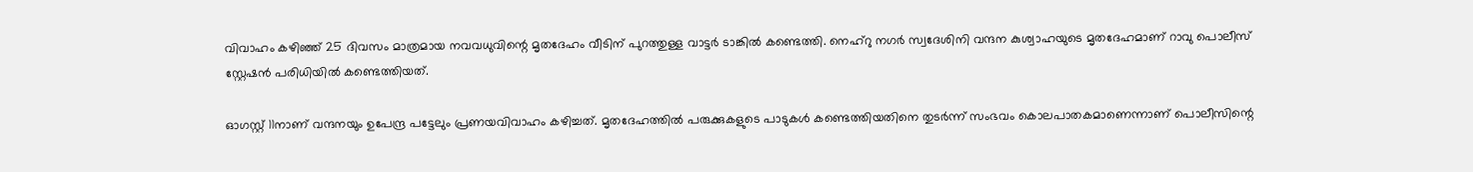വിവാഹം കഴിഞ്ഞ് 25 ദിവസം മാത്രമായ നവവധുവിന്റെ മൃതദേഹം വീടിന് പുറത്തുള്ള വാട്ടര്‍ ടാങ്കില്‍ കണ്ടെത്തി. നെഹ്റു നഗര്‍ സ്വദേശിനി വന്ദന കുശ്വാഹയുടെ മൃതദേഹമാണ് റാവു പൊലീസ് സ്റ്റേഷന്‍ പരിധിയില്‍ കണ്ടെത്തിയത്.

ഓഗസ്റ്റ് 11നാണ് വന്ദനയും ഉപേന്ദ്ര പട്ടേലും പ്രണയവിവാഹം കഴിച്ചത്. മൃതദേഹത്തില്‍ പരുക്കുകളുടെ പാടുകള്‍ കണ്ടെത്തിയതിനെ തുടര്‍ന്ന് സംഭവം കൊലപാതകമാണെന്നാണ് പൊലീസിന്റെ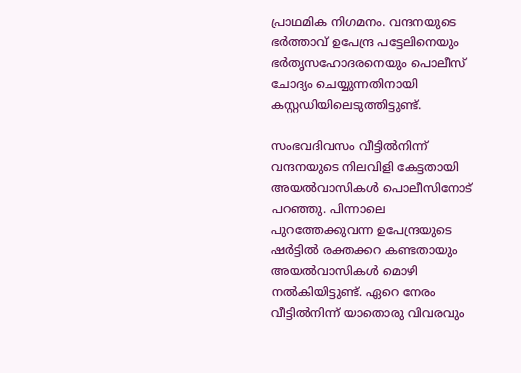പ്രാഥമിക നിഗമനം. വന്ദനയുടെ ഭര്‍ത്താവ് ഉപേന്ദ്ര പട്ടേലിനെയും ഭര്‍തൃസഹോദരനെയും പൊലീസ് ചോദ്യം ചെയ്യുന്നതിനായി കസ്റ്റഡിയിലെടുത്തിട്ടുണ്ട്.

സംഭവദിവസം വീട്ടില്‍നിന്ന് വന്ദനയുടെ നിലവിളി കേട്ടതായി അയല്‍വാസികള്‍ പൊലീസിനോട് പറഞ്ഞു. പിന്നാലെ പുറത്തേക്കുവന്ന ഉപേന്ദ്രയുടെ ഷര്‍ട്ടില്‍ രക്തക്കറ കണ്ടതായും അയല്‍വാസികള്‍ മൊഴി നല്‍കിയിട്ടുണ്ട്. ഏറെ നേരം വീട്ടില്‍നിന്ന് യാതൊരു വിവരവും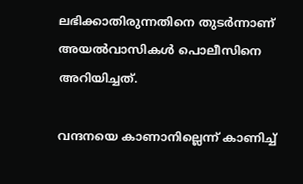ലഭിക്കാതിരുന്നതിനെ തുടര്‍ന്നാണ് അയല്‍വാസികള്‍ പൊലീസിനെ അറിയിച്ചത്.

വന്ദനയെ കാണാനില്ലെന്ന് കാണിച്ച്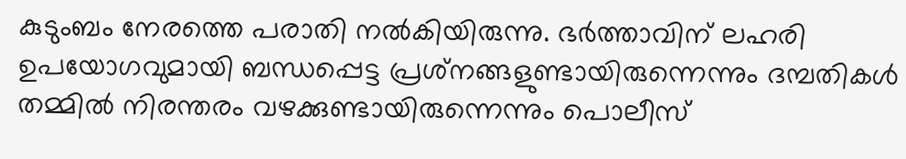കുടുംബം നേരത്തെ പരാതി നല്‍കിയിരുന്നു. ഭര്‍ത്താവിന് ലഹരി ഉപയോഗവുമായി ബന്ധപ്പെട്ട പ്രശ്‌നങ്ങളുണ്ടായിരുന്നെന്നും ദമ്പതികള്‍ തമ്മില്‍ നിരന്തരം വഴക്കുണ്ടായിരുന്നെന്നും പൊലീസ്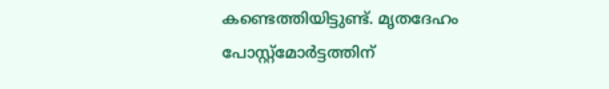കണ്ടെത്തിയിട്ടുണ്ട്. മൃതദേഹം പോസ്റ്റ്‌മോര്‍ട്ടത്തിന്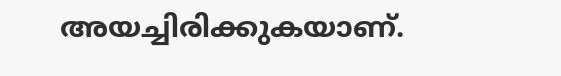അയച്ചിരിക്കുകയാണ്.